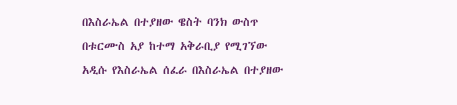በእስራኤል በተያዘው ዌስት ባንክ ውስጥ በቱርሙስ አያ ከተማ አቅራቢያ የሚገኘው አዲሱ የእስራኤል ሰፈራ በእስራኤል በተያዘው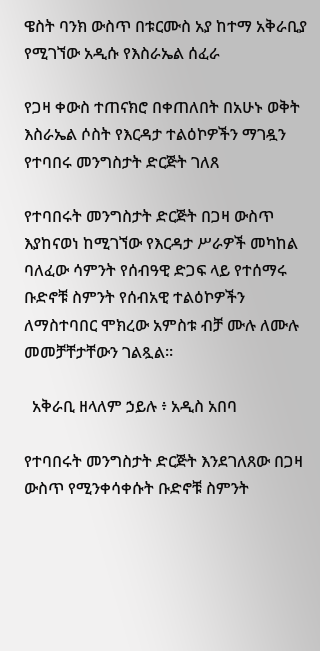ዌስት ባንክ ውስጥ በቱርሙስ አያ ከተማ አቅራቢያ የሚገኘው አዲሱ የእስራኤል ሰፈራ

የጋዛ ቀውስ ተጠናክሮ በቀጠለበት በአሁኑ ወቅት እስራኤል ሶስት የእርዳታ ተልዕኮዎችን ማገዷን የተባበሩ መንግስታት ድርጅት ገለጸ

የተባበሩት መንግስታት ድርጅት በጋዛ ውስጥ እያከናወነ ከሚገኘው የእርዳታ ሥራዎች መካከል ባለፈው ሳምንት የሰብዓዊ ድጋፍ ላይ የተሰማሩ ቡድኖቹ ስምንት የሰብአዊ ተልዕኮዎችን ለማስተባበር ሞክረው አምስቱ ብቻ ሙሉ ለሙሉ መመቻቸታቸውን ገልጿል።

  አቅራቢ ዘላለም ኃይሉ ፥ አዲስ አበባ

የተባበሩት መንግስታት ድርጅት እንደገለጸው በጋዛ ውስጥ የሚንቀሳቀሱት ቡድኖቹ ስምንት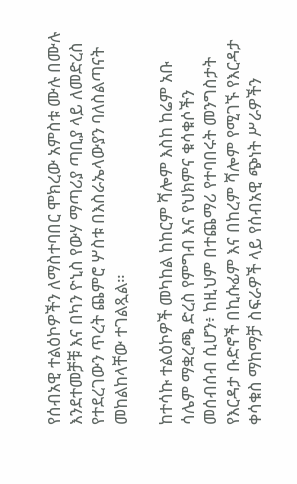የሰብአዊ ተልዕኮዎችን ለማስተባበር ሞክረው አምስቱ ሙሉ በሙሉ እንደተመቻቹ እና በካን ዮኒስ የውሃ ማጣሪያ ጣቢያ ላይ ለመድረስ የተደረገውን ጥረት ጨምሮ ሦስቱ በእስራኤላውያን ባለስልጣናት መከልከላቸው ተገልጿል።

ከተሳኩ ተልዕኮዎች መካከል ከከርም ሻሎም እስከ ከሬም አቡ ሳሌም ማቋረጫ ድረስ የምግብ እና የህክምና ቁሳቁሶችን መሰብሰብ ሲሆን፥ ከዚህም በተጨማሪ የተባበሩት መንግስታት የእርዳታ ቡድኖች በኪሱፊም እና በከረም ሻሎም የሚገኙ የእርዳታ ቀሳቁስ ማከማቻ ስፍራዎች ላይ የሰብአዊ ጭነት ሥራዎችን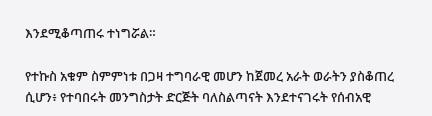እንደሚቆጣጠሩ ተነግሯል።

የተኩስ አቁም ስምምነቱ በጋዛ ተግባራዊ መሆን ከጀመረ አራት ወራትን ያስቆጠረ ሲሆን፥ የተባበሩት መንግስታት ድርጅት ባለስልጣናት እንደተናገሩት የሰብአዊ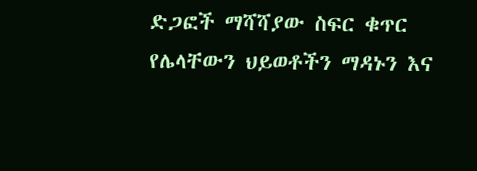ድጋፎች ማሻሻያው ስፍር ቁጥር የሌላቸውን ህይወቶችን ማዳኑን እና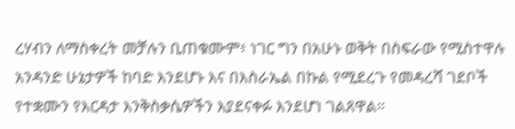ረሃብን ለማስቀረት መቻሉን ቢጠቁሙም፥ ነገር ግን በአሁኑ ወቅት በስፍራው የሚስተዋሉ አንዳንድ ሁኔታዎች ከባድ እንደሆኑ እና በእስራኤል በኩል የሚደረጉ የመዳረሻ ገደቦች የተቋሙን የእርዳታ እንቅስቃሴዎችን እያደናቀፉ እንደሆነ ገልጸዋል።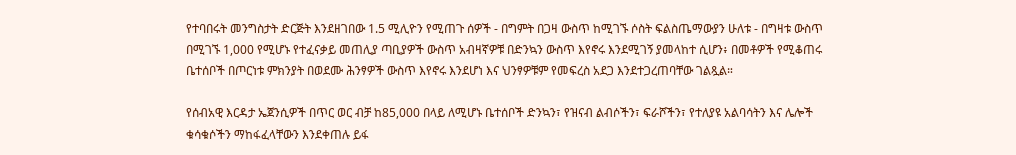የተባበሩት መንግስታት ድርጅት እንደዘገበው 1.5 ሚሊዮን የሚጠጉ ሰዎች - በግምት በጋዛ ውስጥ ከሚገኙ ሶስት ፍልስጤማውያን ሁለቱ - በግዛቱ ውስጥ በሚገኙ 1,000 የሚሆኑ የተፈናቃይ መጠሊያ ጣቢያዎች ውስጥ አብዛኛዎቹ በድንኳን ውስጥ እየኖሩ እንደሚገኝ ያመላከተ ሲሆን፥ በመቶዎች የሚቆጠሩ ቤተሰቦች በጦርነቱ ምክንያት በወደሙ ሕንፃዎች ውስጥ እየኖሩ እንደሆነ እና ህንፃዎቹም የመፍረስ አደጋ እንደተጋረጠባቸው ገልጿል።

የሰብአዊ እርዳታ ኤጀንሲዎች በጥር ወር ብቻ ከ85,000 በላይ ለሚሆኑ ቤተሰቦች ድንኳን፣ የዝናብ ልብሶችን፣ ፍራሾችን፣ የተለያዩ አልባሳትን እና ሌሎች ቁሳቁሶችን ማከፋፈላቸውን እንደቀጠሉ ይፋ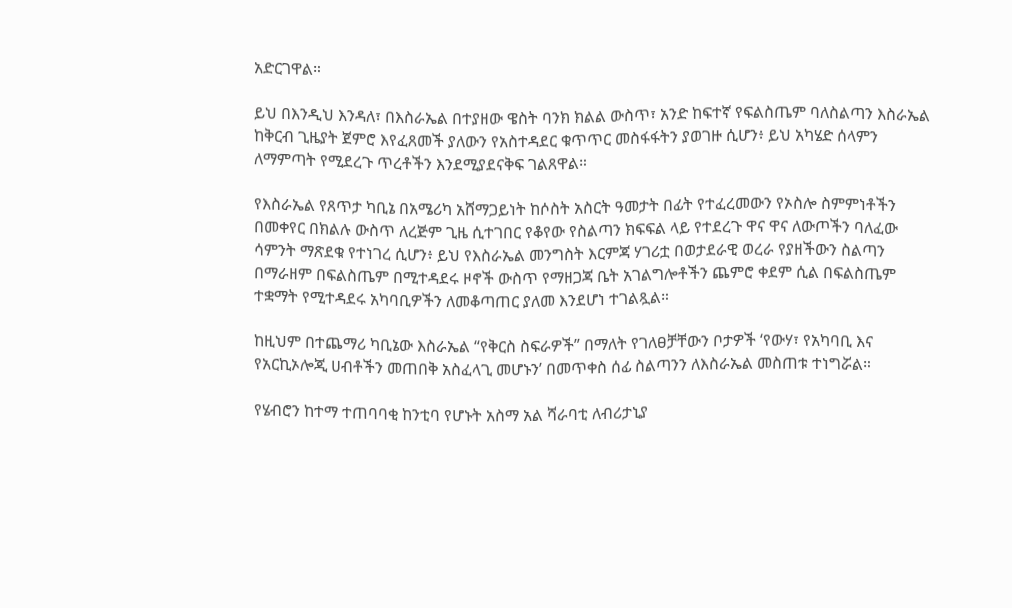አድርገዋል።

ይህ በእንዲህ እንዳለ፣ በእስራኤል በተያዘው ዌስት ባንክ ክልል ውስጥ፣ አንድ ከፍተኛ የፍልስጤም ባለስልጣን እስራኤል ከቅርብ ጊዜያት ጀምሮ እየፈጸመች ያለውን የአስተዳደር ቁጥጥር መስፋፋትን ያወገዙ ሲሆን፥ ይህ አካሄድ ሰላምን ለማምጣት የሚደረጉ ጥረቶችን እንደሚያደናቅፍ ገልጸዋል።

የእስራኤል የጸጥታ ካቢኔ በአሜሪካ አሸማጋይነት ከሶስት አስርት ዓመታት በፊት የተፈረመውን የኦስሎ ስምምነቶችን በመቀየር በክልሉ ውስጥ ለረጅም ጊዜ ሲተገበር የቆየው የስልጣን ክፍፍል ላይ የተደረጉ ዋና ዋና ለውጦችን ባለፈው ሳምንት ማጽደቁ የተነገረ ሲሆን፥ ይህ የእስራኤል መንግስት እርምጃ ሃገሪቷ በወታደራዊ ወረራ የያዘችውን ስልጣን በማራዘም በፍልስጤም በሚተዳደሩ ዞኖች ውስጥ የማዘጋጃ ቤት አገልግሎቶችን ጨምሮ ቀደም ሲል በፍልስጤም ተቋማት የሚተዳደሩ አካባቢዎችን ለመቆጣጠር ያለመ እንደሆነ ተገልጿል።

ከዚህም በተጨማሪ ካቢኔው እስራኤል “የቅርስ ስፍራዎች” በማለት የገለፀቻቸውን ቦታዎች ‘የውሃ፣ የአካባቢ እና የአርኪኦሎጂ ሀብቶችን መጠበቅ አስፈላጊ መሆኑን’ በመጥቀስ ሰፊ ስልጣንን ለእስራኤል መስጠቱ ተነግሯል።

የሄብሮን ከተማ ተጠባባቂ ከንቲባ የሆኑት አስማ አል ሻራባቲ ለብሪታኒያ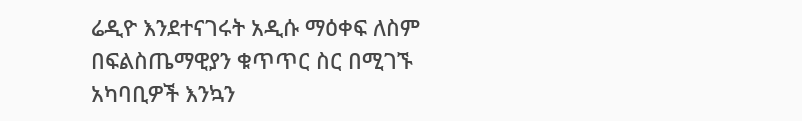ሬዲዮ እንደተናገሩት አዲሱ ማዕቀፍ ለስም በፍልስጤማዊያን ቁጥጥር ስር በሚገኙ አካባቢዎች እንኳን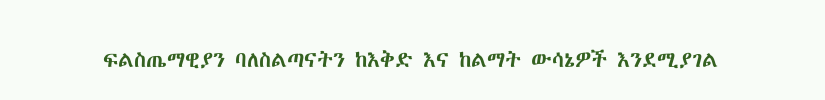ፍልስጤማዊያን ባለስልጣናትን ከእቅድ እና ከልማት ውሳኔዎች እንደሚያገል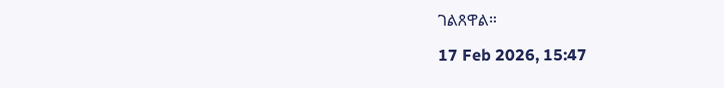ገልጸዋል።

17 Feb 2026, 15:47